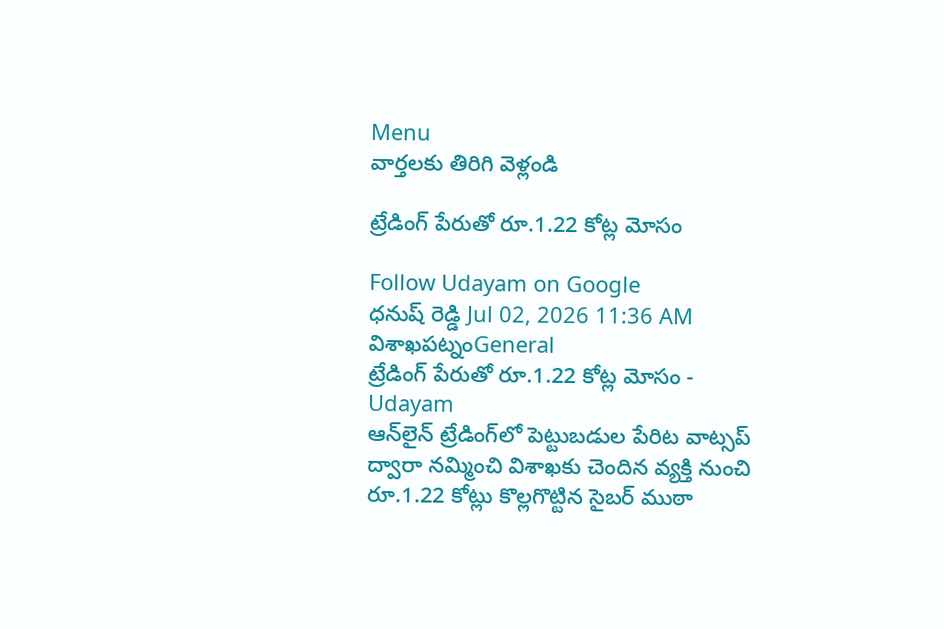Menu
వార్తలకు తిరిగి వెళ్లండి

ట్రేడింగ్ పేరుతో రూ.1.22 కోట్ల మోసం

Follow Udayam on Google
ధనుష్ రెడ్డి Jul 02, 2026 11:36 AM విశాఖపట్నంGeneral
ట్రేడింగ్ పేరుతో రూ.1.22 కోట్ల మోసం - Udayam
ఆన్‌లైన్ ట్రేడింగ్‌లో పెట్టుబడుల పేరిట వాట్సప్ ద్వారా నమ్మించి విశాఖకు చెందిన వ్యక్తి నుంచి రూ.1.22 కోట్లు కొల్లగొట్టిన సైబర్ ముఠా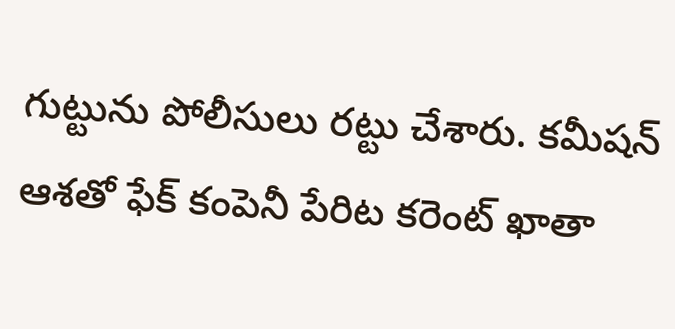గుట్టును పోలీసులు రట్టు చేశారు. కమీషన్ ఆశతో ఫేక్ కంపెనీ పేరిట కరెంట్ ఖాతా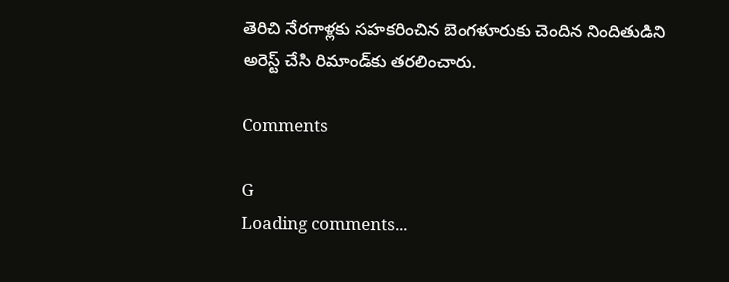తెరిచి నేరగాళ్లకు సహకరించిన బెంగళూరుకు చెందిన నిందితుడిని అరెస్ట్ చేసి రిమాండ్‌కు తరలించారు.

Comments

G
Loading comments...